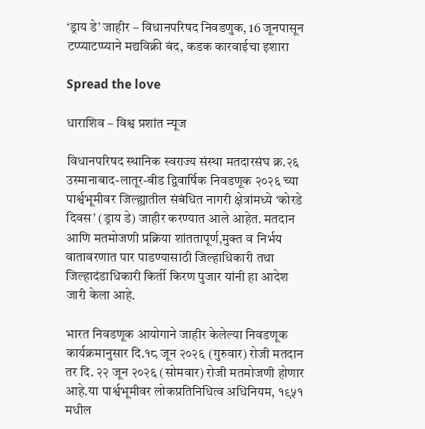‘ड्राय डे’ जाहीर – विधानपरिषद निवडणुक, 16 जूनपासून टप्प्याटप्प्याने मद्यविक्री बंद, कडक कारवाईचा इशारा

Spread the love

धाराशिव – विश्व प्रशांत न्यूज

विधानपरिषद स्थानिक स्वराज्य संस्था मतदारसंघ क्र.२६ उस्मानाबाद-लातूर-बीड द्विवार्षिक निवडणूक २०२६ च्या पार्श्वभूमीवर जिल्ह्यातील संबंधित नागरी क्षेत्रांमध्ये ‘कोरडे दिवस’ (ड्राय डे) जाहीर करण्यात आले आहेत. मतदान आणि मतमोजणी प्रक्रिया शांततापूर्ण,मुक्त व निर्भय वातावरणात पार पाडण्यासाठी जिल्हाधिकारी तथा जिल्हादंडाधिकारी किर्ती किरण पुजार यांनी हा आदेश जारी केला आहे.

भारत निवडणूक आयोगाने जाहीर केलेल्या निवडणूक कार्यक्रमानुसार दि.१८ जून २०२६ (गुरुवार) रोजी मतदान तर दि. २२ जून २०२६ (सोमवार) रोजी मतमोजणी होणार आहे.या पार्श्वभूमीवर लोकप्रतिनिधित्व अधिनियम, १९५१ मधील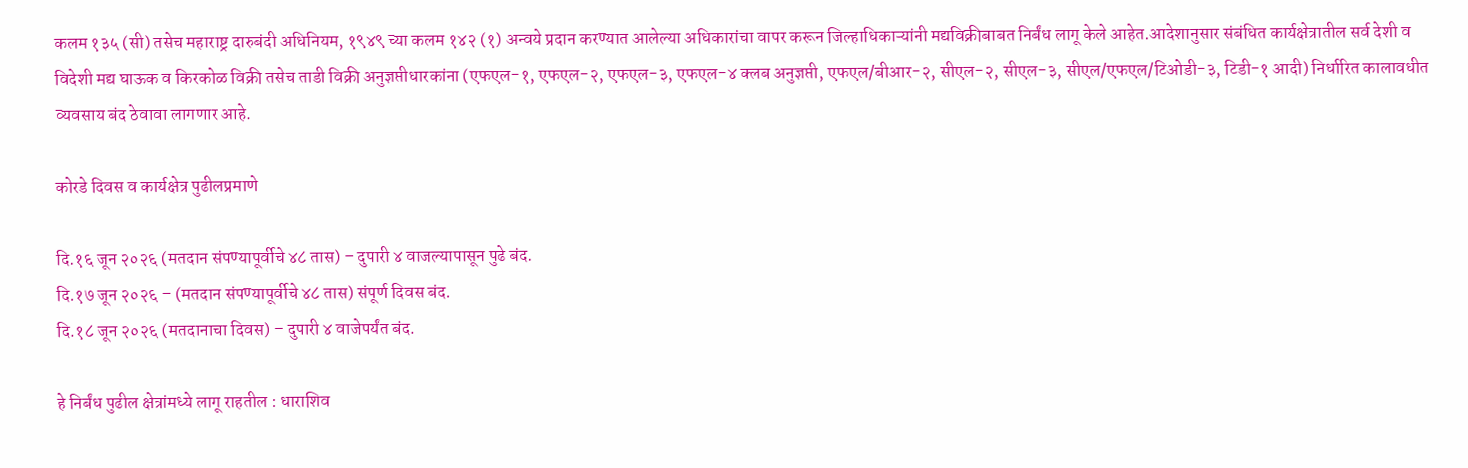कलम १३५ (सी) तसेच महाराष्ट्र दारुबंदी अधिनियम, १९४९ च्या कलम १४२ (१) अन्वये प्रदान करण्यात आलेल्या अधिकारांचा वापर करून जिल्हाधिकाऱ्यांनी मद्यविक्रीबाबत निर्बंध लागू केले आहेत.आदेशानुसार संबंधित कार्यक्षेत्रातील सर्व देशी व विदेशी मद्य घाऊक व किरकोळ विक्री तसेच ताडी विक्री अनुज्ञप्तीधारकांना (एफएल-१, एफएल-२, एफएल-३, एफएल-४ क्लब अनुज्ञप्ती, एफएल/बीआर-२, सीएल-२, सीएल-३, सीएल/एफएल/टिओडी-३, टिडी-१ आदी) निर्धारित कालावधीत व्यवसाय बंद ठेवावा लागणार आहे.

कोरडे दिवस व कार्यक्षेत्र पुढीलप्रमाणे

दि.१६ जून २०२६ (मतदान संपण्यापूर्वीचे ४८ तास) – दुपारी ४ वाजल्यापासून पुढे बंद.
दि.१७ जून २०२६ – (मतदान संपण्यापूर्वीचे ४८ तास) संपूर्ण दिवस बंद.
दि.१८ जून २०२६ (मतदानाचा दिवस) – दुपारी ४ वाजेपर्यंत बंद.

हे निर्बंध पुढील क्षेत्रांमध्ये लागू राहतील : धाराशिव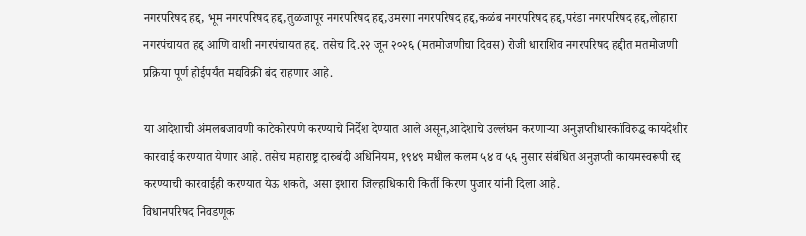नगरपरिषद हद्द, भूम नगरपरिषद हद्द,तुळजापूर नगरपरिषद हद्द,उमरगा नगरपरिषद हद्द,कळंब नगरपरिषद हद्द,परंडा नगरपरिषद हद्द,लोहारा नगरपंचायत हद्द आणि वाशी नगरपंचायत हद्द. तसेच दि.२२ जून २०२६ (मतमोजणीचा दिवस) रोजी धाराशिव नगरपरिषद हद्दीत मतमोजणी प्रक्रिया पूर्ण होईपर्यंत मद्यविक्री बंद राहणार आहे.

या आदेशाची अंमलबजावणी काटेकोरपणे करण्याचे निर्देश देण्यात आले असून,आदेशाचे उल्लंघन करणाऱ्या अनुज्ञप्तीधारकांविरुद्ध कायदेशीर कारवाई करण्यात येणार आहे. तसेच महाराष्ट्र दारुबंदी अधिनियम, १९४९ मधील कलम ५४ व ५६ नुसार संबंधित अनुज्ञप्ती कायमस्वरूपी रद्द करण्याची कारवाईही करण्यात येऊ शकते, असा इशारा जिल्हाधिकारी किर्ती किरण पुजार यांनी दिला आहे.
विधानपरिषद निवडणूक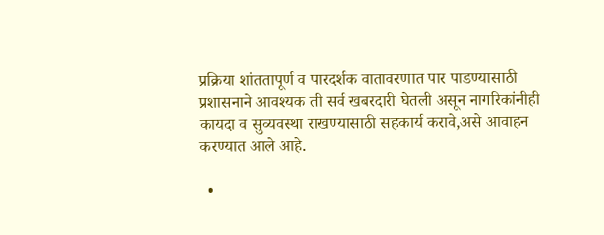प्रक्रिया शांततापूर्ण व पारदर्शक वातावरणात पार पाडण्यासाठी प्रशासनाने आवश्यक ती सर्व खबरदारी घेतली असून नागरिकांनीही कायदा व सुव्यवस्था राखण्यासाठी सहकार्य करावे,असे आवाहन करण्यात आले आहे.

  •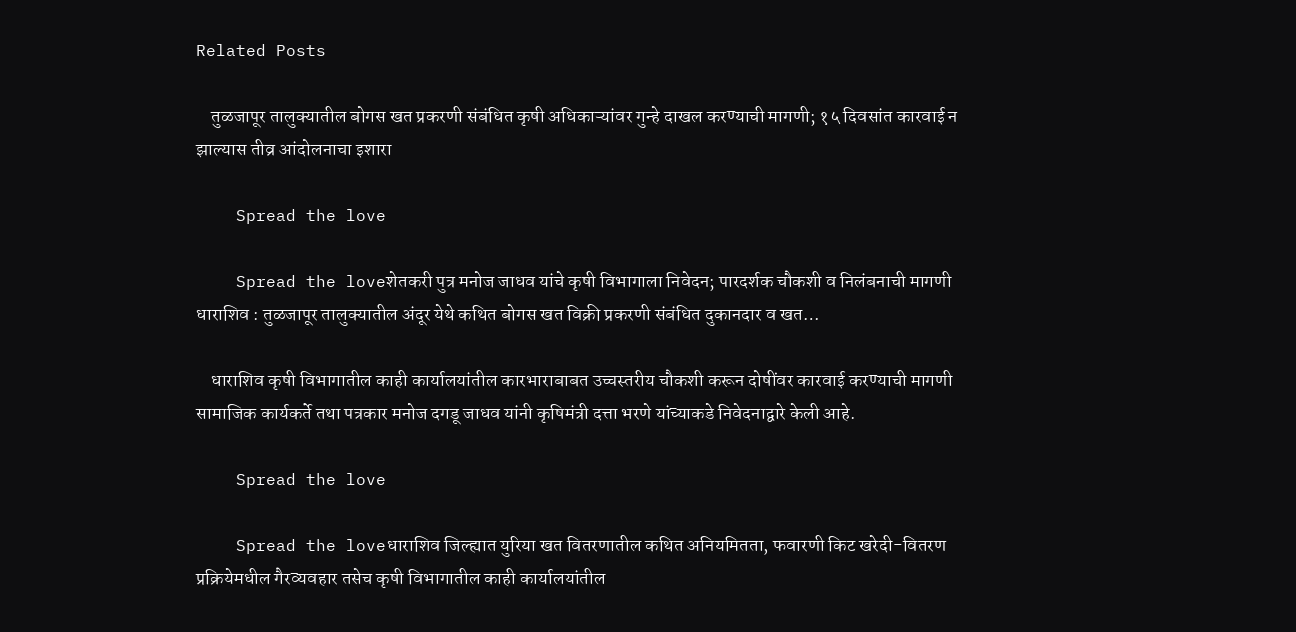Related Posts

    तुळजापूर तालुक्यातील बोगस खत प्रकरणी संबंधित कृषी अधिकाऱ्यांवर गुन्हे दाखल करण्याची मागणी; १५ दिवसांत कारवाई न झाल्यास तीव्र आंदोलनाचा इशारा

    Spread the love

    Spread the loveशेतकरी पुत्र मनोज जाधव यांचे कृषी विभागाला निवेदन; पारदर्शक चौकशी व निलंबनाची मागणी धाराशिव : तुळजापूर तालुक्यातील अंदूर येथे कथित बोगस खत विक्री प्रकरणी संबंधित दुकानदार व खत…

    धाराशिव कृषी विभागातील काही कार्यालयांतील कारभाराबाबत उच्चस्तरीय चौकशी करून दोषींवर कारवाई करण्याची मागणी सामाजिक कार्यकर्ते तथा पत्रकार मनोज दगडू जाधव यांनी कृषिमंत्री दत्ता भरणे यांच्याकडे निवेदनाद्वारे केली आहे.

    Spread the love

    Spread the loveधाराशिव जिल्ह्यात युरिया खत वितरणातील कथित अनियमितता, फवारणी किट खरेदी-वितरण प्रक्रियेमधील गैरव्यवहार तसेच कृषी विभागातील काही कार्यालयांतील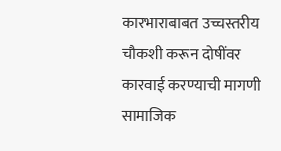कारभाराबाबत उच्चस्तरीय चौकशी करून दोषींवर कारवाई करण्याची मागणी सामाजिक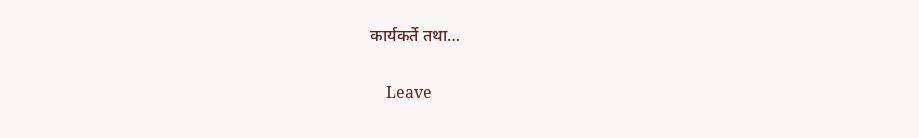कार्यकर्ते तथा…

    Leave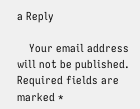a Reply

    Your email address will not be published. Required fields are marked *